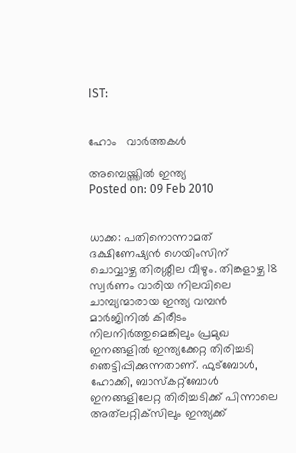IST:


ഹോം   വാര്‍ത്തകള്‍

അമ്പെയ്ത്തില്‍ ഇന്ത്യ
Posted on: 09 Feb 2010


ധാക്ക: പതിനൊന്നാമത് ദക്ഷിണേഷ്യന്‍ ഗെയിംസിന് ചൊവ്വാഴ്ച തിരശ്ശീല വീഴും. തിങ്കളാഴ്ച 18 സ്വര്‍ണം വാരിയ നിലവിലെ ചാമ്പ്യന്മാരായ ഇന്ത്യ വമ്പന്‍ മാര്‍ജിനില്‍ കിരീടം നിലനിര്‍ത്തുമെങ്കിലും പ്രമുഖ ഇനങ്ങളില്‍ ഇന്ത്യക്കേറ്റ തിരിച്ചടി ഞെട്ടിപ്പിക്കുന്നതാണ്. ഫുട്‌ബോള്‍, ഹോക്കി, ബാസ്‌കറ്റ്‌ബോള്‍ ഇനങ്ങളിലേറ്റ തിരിച്ചടിക്ക് പിന്നാലെ അത്‌ലറ്റിക്‌സിലും ഇന്ത്യക്ക്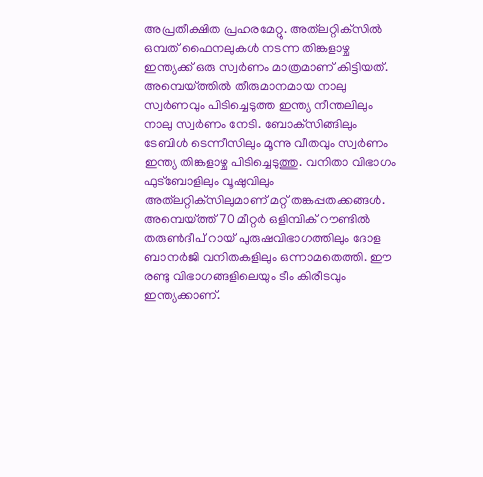അപ്രതീക്ഷിത പ്രഹരമേറ്റു. അത്‌ലറ്റിക്‌സില്‍ ഒമ്പത് ഫൈനലുകള്‍ നടന്ന തിങ്കളാഴ്ച ഇന്ത്യക്ക് ഒരു സ്വര്‍ണം മാത്രമാണ് കിട്ടിയത്. അമ്പെയ്ത്തില്‍ തീരുമാനമായ നാലു സ്വര്‍ണവും പിടിച്ചെടുത്ത ഇന്ത്യ നീന്തലിലും നാലു സ്വര്‍ണം നേടി. ബോക്‌സിങ്ങിലും ടേബിള്‍ ടെന്നീസിലും മൂന്നു വീതവും സ്വര്‍ണം ഇന്ത്യ തിങ്കളാഴ്ച പിടിച്ചെടുത്തു. വനിതാ വിഭാഗം ഫുട്‌ബോളിലും വൂഷുവിലും അത്‌ലറ്റിക്‌സിലുമാണ് മറ്റ് തങ്കപ്പതക്കങ്ങള്‍. അമ്പെയ്ത്ത് 70 മീറ്റര്‍ ഒളിമ്പിക് റൗണ്ടില്‍ തരുണ്‍ദീപ് റായ് പുരുഷവിഭാഗത്തിലും ദോള ബാനര്‍ജി വനിതകളിലും ഒന്നാമതെത്തി. ഈ രണ്ടു വിഭാഗങ്ങളിലെയും ടീം കിരീടവും ഇന്ത്യക്കാണ്.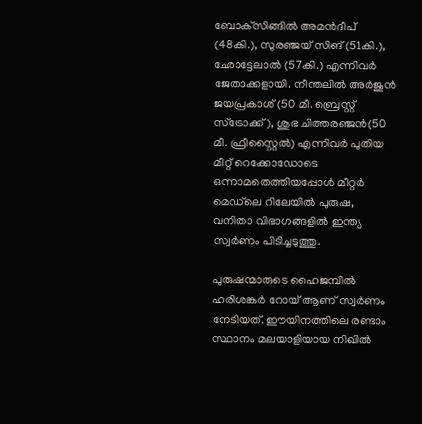ബോക്‌സിങ്ങില്‍ അമന്‍ദീപ് (48കി.), സുരഞ്ജയ് സിങ് (51കി.), ഛോട്ടേലാല്‍ (57കി.) എന്നിവര്‍ ജേതാക്കളായി. നീന്തലില്‍ അര്‍ജുന്‍ ജയപ്രകാശ് (50 മീ. ബ്രെസ്റ്റ് സ്‌ട്രോക്ക്), ശുഭ ചിത്തരഞ്ജന്‍(50 മീ. ഫ്രീസ്റ്റൈല്‍) എന്നിവര്‍ പുതിയ മീറ്റ് റെക്കോഡോടെ ഒന്നാമതെത്തിയപ്പോള്‍ മീറ്റര്‍ മെഡ്‌ലെ റിലേയില്‍ പുരുഷ, വനിതാ വിഭാഗങ്ങളില്‍ ഇന്ത്യ സ്വര്‍ണം പിടിച്ചടുത്തു.

പുരുഷന്മാരുടെ ഹൈജമ്പില്‍ ഹരിശങ്കര്‍ റോയ് ആണ് സ്വര്‍ണം നേടിയത്. ഈയിനത്തിലെ രണ്ടാം സ്ഥാനം മലയാളിയായ നിഖില്‍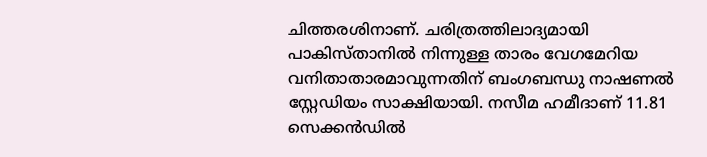ചിത്തരശിനാണ്. ചരിത്രത്തിലാദ്യമായി പാകിസ്താനില്‍ നിന്നുള്ള താരം വേഗമേറിയ വനിതാതാരമാവുന്നതിന് ബംഗബന്ധു നാഷണല്‍ സ്റ്റേഡിയം സാക്ഷിയായി. നസീമ ഹമീദാണ് 11.81 സെക്കന്‍ഡില്‍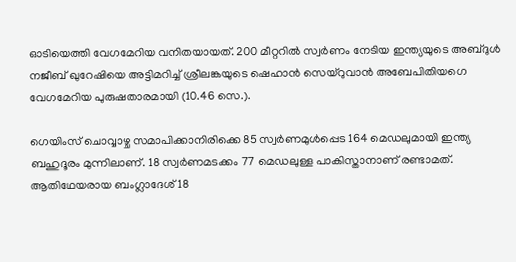ഓടിയെത്തി വേഗമേറിയ വനിതയായത്. 200 മീറ്ററില്‍ സ്വര്‍ണം നേടിയ ഇന്ത്യയുടെ അബ്ദുള്‍ നജീബ് ഖുറേഷിയെ അട്ടിമറിച്ച് ശ്രീലങ്കയുടെ ഷെഹാന്‍ സെയ്‌റുവാന്‍ അബേപിതിയഗെ വേഗമേറിയ പുരുഷതാരമായി (10.46 സെ.).

ഗെയിംസ് ചൊവ്വാഴ്ച സമാപിക്കാനിരിക്കെ 85 സ്വര്‍ണമുള്‍പ്പെട 164 മെഡലുമായി ഇന്ത്യ ബഹുദൂരം മുന്നിലാണ്. 18 സ്വര്‍ണമടക്കം 77 മെഡലുള്ള പാകിസ്താനാണ് രണ്ടാമത്. ആതിഥേയരായ ബംഗ്ലാദേശ് 18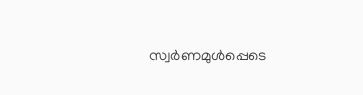സ്വര്‍ണമുള്‍പ്പെടെ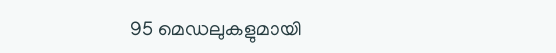95 മെഡലുകളുമായി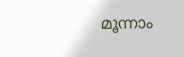മൂന്നാം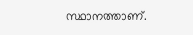സ്ഥാനത്താണ്.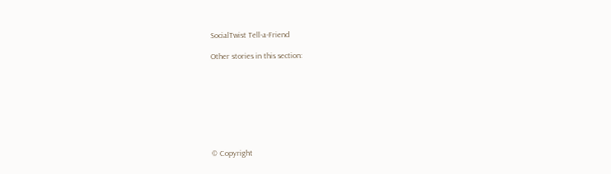SocialTwist Tell-a-Friend

Other stories in this section:








© Copyright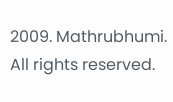2009. Mathrubhumi. All rights reserved.